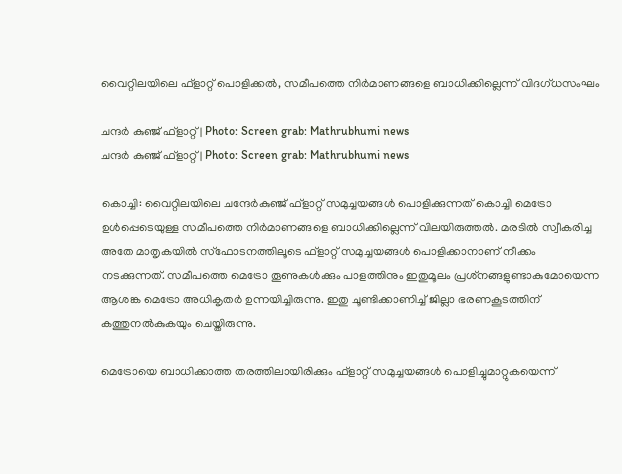വൈറ്റിലയിലെ ഫ്‌ളാറ്റ് പൊളിക്കല്‍, സമീപത്തെ നിര്‍മാണങ്ങളെ ബാധിക്കില്ലെന്ന് വിദഗ്ധസംഘം

ചന്ദര്‍ കുഞ്ജ് ഫ്‌ളാറ്റ് | Photo: Screen grab: Mathrubhumi news
ചന്ദര്‍ കുഞ്ജ് ഫ്‌ളാറ്റ് | Photo: Screen grab: Mathrubhumi news

കൊച്ചി: വൈറ്റിലയിലെ ചന്ദേര്‍കുഞ്ജ് ഫ്‌ളാറ്റ് സമുച്ചയങ്ങള്‍ പൊളിക്കുന്നത് കൊച്ചി മെട്രോ ഉള്‍പ്പെടെയുള്ള സമീപത്തെ നിര്‍മാണങ്ങളെ ബാധിക്കില്ലെന്ന് വിലയിരുത്തല്‍. മരടില്‍ സ്വീകരിച്ച അതേ മാതൃകയില്‍ സ്‌ഫോടനത്തിലൂടെ ഫ്‌ളാറ്റ് സമുച്ചയങ്ങള്‍ പൊളിക്കാനാണ് നീക്കം നടക്കുന്നത്. സമീപത്തെ മെട്രോ തൂണുകള്‍ക്കും പാളത്തിനും ഇതുമൂലം പ്രശ്‌നങ്ങളുണ്ടാകുമോയെന്ന ആശങ്ക മെട്രോ അധികൃതര്‍ ഉന്നയിച്ചിരുന്നു. ഇതു ചൂണ്ടിക്കാണിച്ച് ജില്ലാ ഭരണകൂടത്തിന് കത്തുനല്‍കുകയും ചെയ്തിരുന്നു.

മെട്രോയെ ബാധിക്കാത്ത തരത്തിലായിരിക്കും ഫ്‌ളാറ്റ് സമുച്ചയങ്ങള്‍ പൊളിച്ചുമാറ്റുകയെന്ന്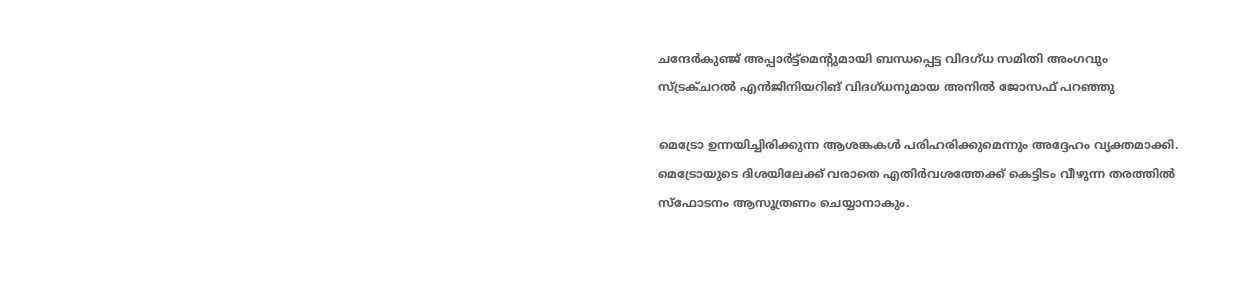ചന്ദേര്‍കുഞ്ജ് അപ്പാര്‍ട്ട്മെന്റുമായി ബന്ധപ്പെട്ട വിദഗ്ധ സമിതി അംഗവും സ്ട്രക്ചറല്‍ എന്‍ജിനിയറിങ് വിദഗ്ധനുമായ അനില്‍ ജോസഫ് പറഞ്ഞു

മെട്രോ ഉന്നയിച്ചിരിക്കുന്ന ആശങ്കകള്‍ പരിഹരിക്കുമെന്നും അദ്ദേഹം വ്യക്തമാക്കി. മെട്രോയുടെ ദിശയിലേക്ക് വരാതെ എതിര്‍വശത്തേക്ക് കെട്ടിടം വീഴുന്ന തരത്തില്‍ സ്‌ഫോടനം ആസൂത്രണം ചെയ്യാനാകും.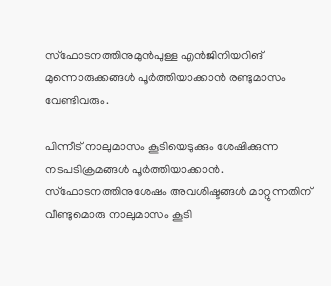സ്‌ഫോടനത്തിനുമുന്‍പുള്ള എന്‍ജിനിയറിങ് മുന്നൊരുക്കങ്ങള്‍ പൂര്‍ത്തിയാക്കാന്‍ രണ്ടുമാസം വേണ്ടിവരും.

പിന്നീട് നാലുമാസം കൂടിയെടുക്കും ശേഷിക്കുന്ന നടപടിക്രമങ്ങള്‍ പൂര്‍ത്തിയാക്കാന്‍. സ്‌ഫോടനത്തിനുശേഷം അവശിഷ്ടങ്ങള്‍ മാറ്റുന്നതിന് വീണ്ടുമൊരു നാലുമാസം കൂടി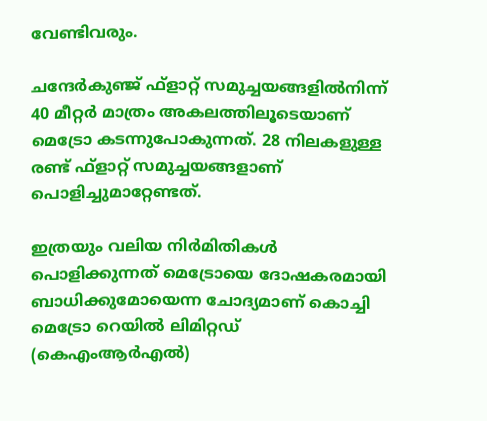വേണ്ടിവരും.

ചന്ദേര്‍കുഞ്ജ് ഫ്‌ളാറ്റ് സമുച്ചയങ്ങളില്‍നിന്ന് 40 മീറ്റര്‍ മാത്രം അകലത്തിലൂടെയാണ് മെട്രോ കടന്നുപോകുന്നത്. 28 നിലകളുള്ള രണ്ട് ഫ്‌ളാറ്റ് സമുച്ചയങ്ങളാണ് പൊളിച്ചുമാറ്റേണ്ടത്.

ഇത്രയും വലിയ നിര്‍മിതികള്‍ പൊളിക്കുന്നത് മെട്രോയെ ദോഷകരമായി ബാധിക്കുമോയെന്ന ചോദ്യമാണ് കൊച്ചി മെട്രോ റെയില്‍ ലിമിറ്റഡ് (കെഎംആര്‍എല്‍)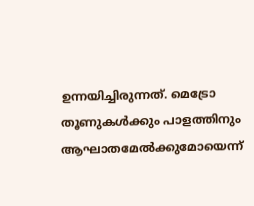ഉന്നയിച്ചിരുന്നത്. മെട്രോ തൂണുകള്‍ക്കും പാളത്തിനും ആഘാതമേല്‍ക്കുമോയെന്ന്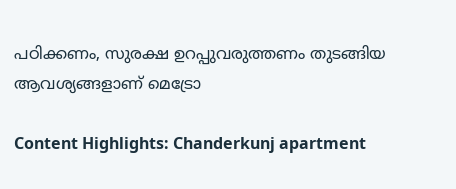പഠിക്കണം, സുരക്ഷ ഉറപ്പുവരുത്തണം തുടങ്ങിയ ആവശ്യങ്ങളാണ് മെട്രോ

Content Highlights: Chanderkunj apartment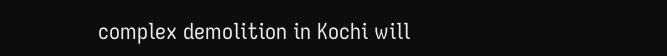complex demolition in Kochi will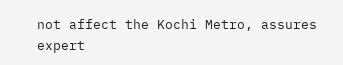not affect the Kochi Metro, assures expert